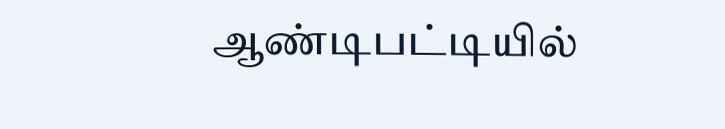ஆண்டிபட்டியில்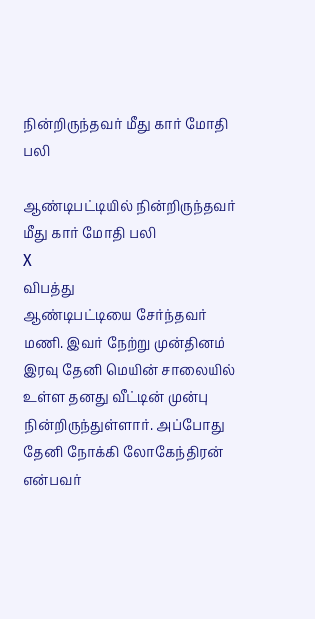நின்றிருந்தவர் மீது கார் மோதி பலி

ஆண்டிபட்டியில் நின்றிருந்தவர் மீது கார் மோதி பலி
X
விபத்து
ஆண்டிபட்டியை சேர்ந்தவர் மணி. இவர் நேற்று முன்தினம் இரவு தேனி மெயின் சாலையில் உள்ள தனது வீட்டின் முன்பு நின்றிருந்துள்ளார். அப்போது தேனி நோக்கி லோகேந்திரன் என்பவர்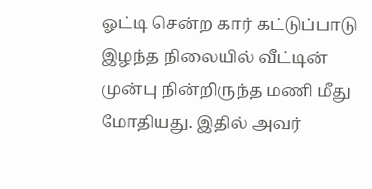ஓட்டி சென்ற கார் கட்டுப்பாடு இழந்த நிலையில் வீட்டின் முன்பு நின்றிருந்த மணி மீது மோதியது. இதில் அவர்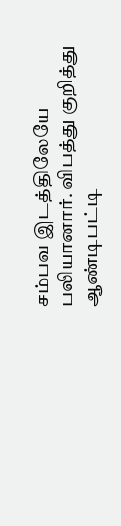சம்பவ இடத்திலேயே பலியானார். விபத்து குறித்து ஆண்டிபட்டி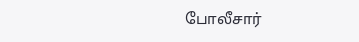போலீசார்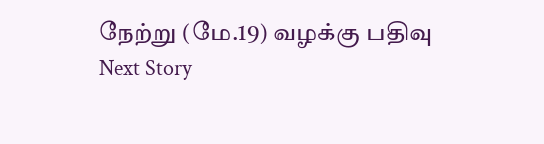நேற்று (மே.19) வழக்கு பதிவு
Next Story